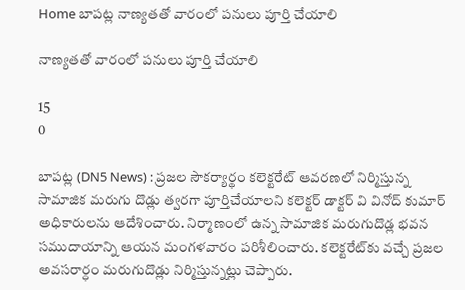Home బాపట్ల నాణ్యతతో వారంలో పనులు పూర్తి చేయాలి

నాణ్యతతో వారంలో పనులు పూర్తి చేయాలి

15
0

బాపట్ల (DN5 News) : ప్రజల సౌకర్యార్థం కలెక్టరేట్ ఆవరణలో నిర్మిస్తున్న సామాజిక మరుగు దొడ్లు త్వరగా పూర్తిచేయాలని కలెక్టర్ డాక్టర్ వి వినోద్ కుమార్ అధికారులను ఆదేశించారు. నిర్మాణంలో ఉన్న సామాజిక మరుగుదొడ్ల భవన సముదాయాన్ని ఆయన మంగళవారం పరిశీలించారు. కలెక్టరేట్‌కు వచ్చే ప్రజల అవసరార్ధం మరుగుదొడ్లు నిర్మిస్తున్నట్లు చెప్పారు.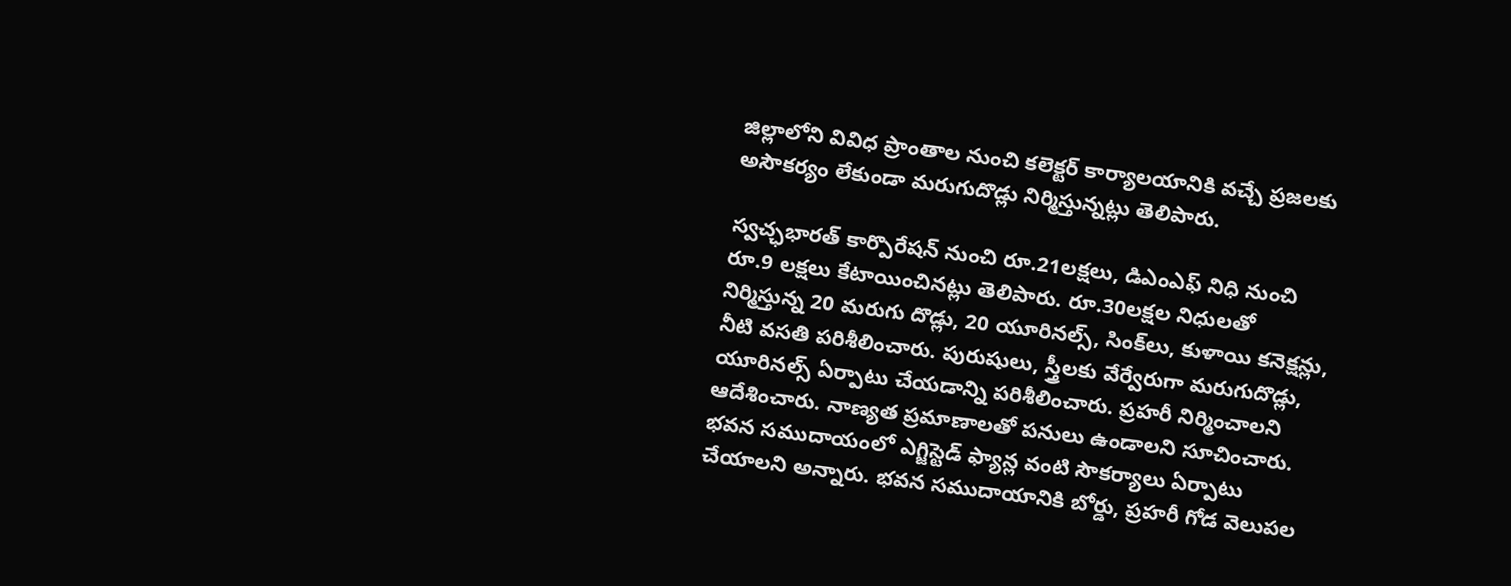జిల్లాలోని వివిధ ప్రాంతాల నుంచి కలెక్టర్ కార్యాలయానికి వచ్చే ప్రజలకు అసౌకర్యం లేకుండా మరుగుదొడ్లు నిర్మిస్తున్నట్లు తెలిపారు.

స్వచ్ఛభారత్ కార్పొరేషన్ నుంచి రూ.21లక్షలు, డిఎంఎఫ్ నిధి నుంచి రూ.9 లక్షలు కేటాయించినట్లు తెలిపారు. రూ.30లక్షల నిధులతో నిర్మిస్తున్న 20 మరుగు దొడ్లు, 20 యూరినల్స్, సింక్‌లు, కుళాయి కనెక్షన్లు, నీటి వసతి పరిశీలించారు. పురుషులు, స్త్రీలకు వేర్వేరుగా మరుగుదొడ్లు, యూరినల్స్ ఏర్పాటు చేయడాన్ని పరిశీలించారు. ప్రహరీ నిర్మించాలని ఆదేశించారు. నాణ్యత ప్రమాణాలతో పనులు ఉండాలని సూచించారు. భవన సముదాయంలో ఎగ్జిస్టెడ్ ఫ్యాన్ల వంటి సౌకర్యాలు ఏర్పాటు చేయాలని అన్నారు. భవన సముదాయానికి బోర్డు, ప్రహరీ గోడ వెలుపల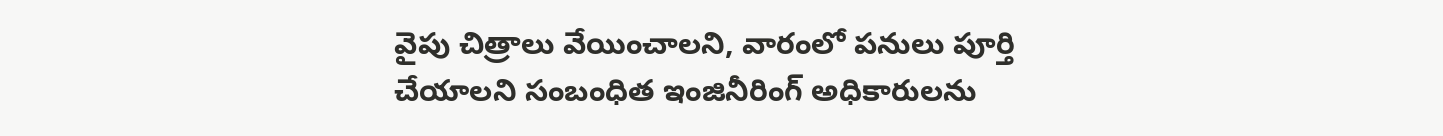వైపు చిత్రాలు వేయించాలని, వారంలో పనులు పూర్తి చేయాలని సంబంధిత ఇంజినీరింగ్ అధికారులను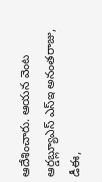ఆదేశించారు. ఆయన వెంట ఆర్డబ్ల్యూఎస్ ఎస్ఇ అనంతరాజు, డీఈ,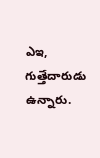ఎఇ, గుత్తేదారుడు ఉన్నారు.